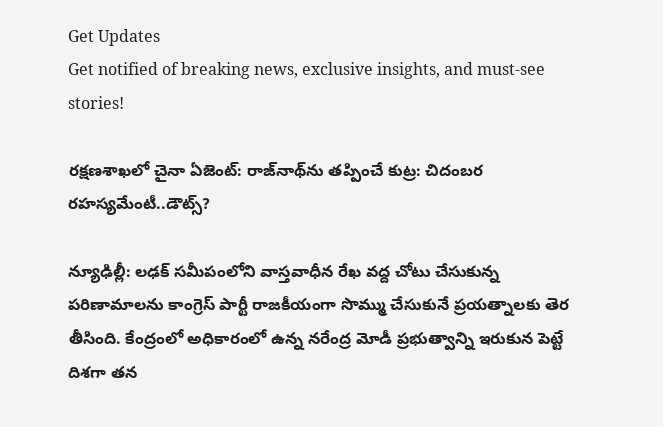Get Updates
Get notified of breaking news, exclusive insights, and must-see stories!

రక్షణశాఖలో చైనా ఏజెంట్: రాజ్‌నాథ్‌ను తప్పించే కుట్ర: చిదంబర రహస్యమేంటీ..డౌట్స్?

న్యూఢిల్లీ: లఢక్ సమీపంలోని వాస్తవాధీన రేఖ వద్ద చోటు చేసుకున్న పరిణామాలను కాంగ్రెస్ పార్టీ రాజకీయంగా సొమ్ము చేసుకునే ప్రయత్నాలకు తెర తీసింది. కేంద్రంలో అధికారంలో ఉన్న నరేంద్ర మోడీ ప్రభుత్వాన్ని ఇరుకున పెట్టే దిశగా తన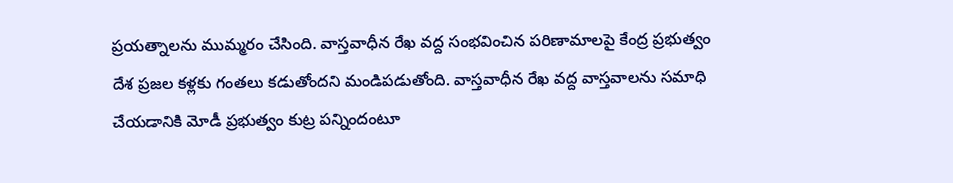ప్రయత్నాలను ముమ్మరం చేసింది. వాస్తవాధీన రేఖ వద్ద సంభవించిన పరిణామాలపై కేంద్ర ప్రభుత్వం దేశ ప్రజల కళ్లకు గంతలు కడుతోందని మండిపడుతోంది. వాస్తవాధీన రేఖ వద్ద వాస్తవాలను సమాధి చేయడానికి మోడీ ప్రభుత్వం కుట్ర పన్నిందంటూ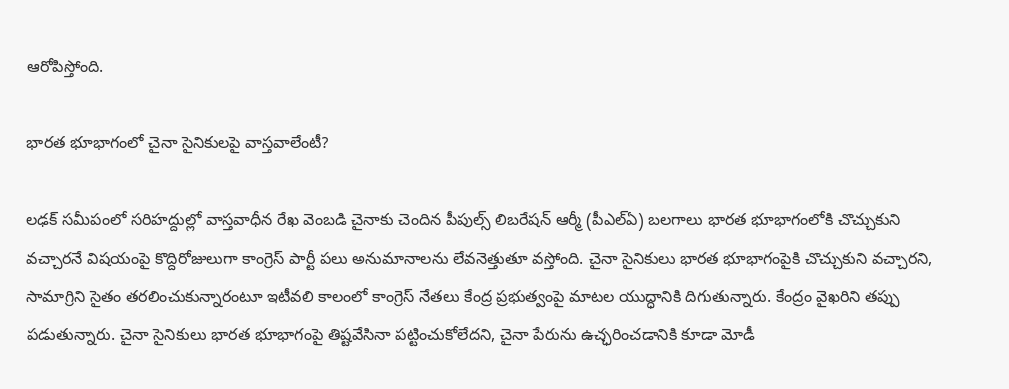ఆరోపిస్తోంది.

భారత భూభాగంలో చైనా సైనికులపై వాస్తవాలేంటీ?

లఢక్ సమీపంలో సరిహద్దుల్లో వాస్తవాధీన రేఖ వెంబడి చైనాకు చెందిన పీపుల్స్ లిబరేషన్ ఆర్మీ (పీఎల్ఏ) బలగాలు భారత భూభాగంలోకి చొచ్చుకుని వచ్చారనే విషయంపై కొద్దిరోజులుగా కాంగ్రెస్ పార్టీ పలు అనుమానాలను లేవనెత్తుతూ వస్తోంది. చైనా సైనికులు భారత భూభాగంపైకి చొచ్చుకుని వచ్చారని, సామాగ్రిని సైతం తరలించుకున్నారంటూ ఇటీవలి కాలంలో కాంగ్రెస్ నేతలు కేంద్ర ప్రభుత్వంపై మాటల యుద్ధానికి దిగుతున్నారు. కేంద్రం వైఖరిని తప్పు పడుతున్నారు. చైనా సైనికులు భారత భూభాగంపై తిష్టవేసినా పట్టించుకోలేదని, చైనా పేరును ఉచ్ఛరించడానికి కూడా మోడీ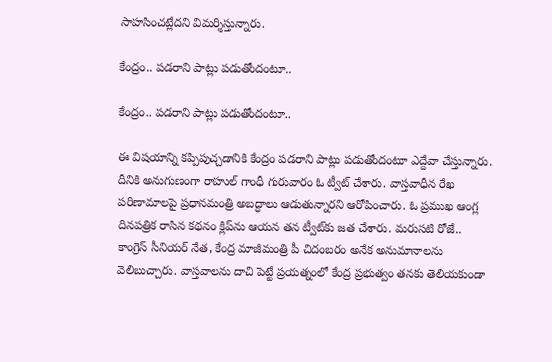సాహసించట్లేదని విమర్శిస్తున్నారు.

కేంద్రం.. పడరాని పాట్లు పడుతోందంటూ..

కేంద్రం.. పడరాని పాట్లు పడుతోందంటూ..

ఈ విషయాన్ని కప్పిపుచ్చడానికి కేంద్రం పడరాని పాట్లు పడుతోందంటూ ఎద్దేవా చేస్తున్నారు. దీనికి అనుగుణంగా రాహుల్ గాంధీ గురువారం ఓ ట్వీట్ చేశారు. వాస్తవాధీన రేఖ పరిణామాలపై ప్రధానమంత్రి అబద్ధాలు ఆడుతున్నారని ఆరోపించారు. ఓ ప్రముఖ ఆంగ్ల దినపత్రిక రాసిన కథనం క్లిప్‌ను ఆయన తన ట్వీట్‌కు జత చేశారు. మరుసటి రోజే.. కాంగ్రెస్ సీనియర్ నేత, కేంద్ర మాజీమంత్రి పీ చిదంబరం అనేక అనుమానాలను వెలిబుచ్చారు. వాస్తవాలను దాచి పెట్టే ప్రయత్నంలో కేంద్ర ప్రభుత్వం తనకు తెలియకుండా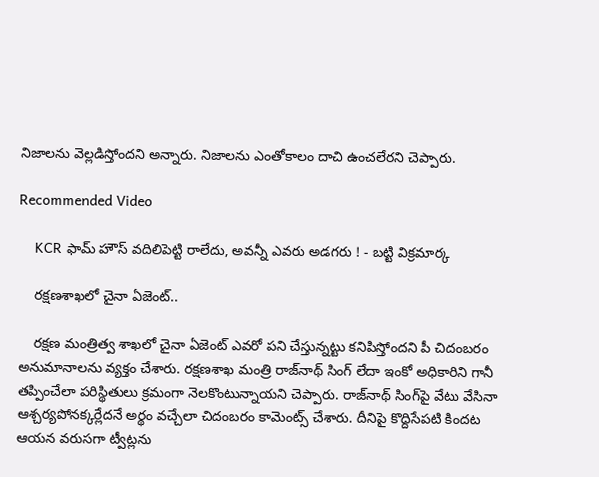నిజాలను వెల్లడిస్తోందని అన్నారు. నిజాలను ఎంతోకాలం దాచి ఉంచలేరని చెప్పారు.

Recommended Video

    KCR ఫామ్ హౌస్ వదిలిపెట్టి రాలేదు, అవన్నీ ఎవరు అడగరు ! - బట్టి విక్రమార్క

    రక్షణశాఖలో చైనా ఏజెంట్..

    రక్షణ మంత్రిత్వ శాఖలో చైనా ఏజెంట్ ఎవరో పని చేస్తున్నట్టు కనిపిస్తోందని పీ చిదంబరం అనుమానాలను వ్యక్తం చేశారు. రక్షణశాఖ మంత్రి రాజ్‌నాథ్ సింగ్ లేదా ఇంకో అధికారిని గానీ తప్పించేలా పరిస్థితులు క్రమంగా నెలకొంటున్నాయని చెప్పారు. రాజ్‌నాథ్ సింగ్‌పై వేటు వేసినా ఆశ్చర్యపోనక్కర్లేదనే అర్థం వచ్చేలా చిదంబరం కామెంట్స్ చేశారు. దీనిపై కొద్దిసేపటి కిందట ఆయన వరుసగా ట్వీట్లను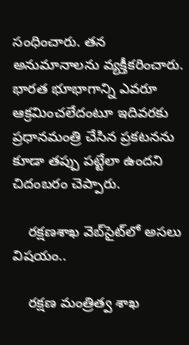సంధించారు. తన అనుమానాలను వ్యక్తీకరించారు. భారత భూభాగాన్ని ఎవరూ ఆక్రమించలేదంటూ ఇదివరకు ప్రధానమంత్రి చేసిన ప్రకటనను కూడా తప్పు పట్టేలా ఉందని చిదంబరం చెప్పారు.

    రక్షణశాఖ వెబ్‌సైట్‌లో అసలు విషయం..

    రక్షణ మంత్రిత్వ శాఖ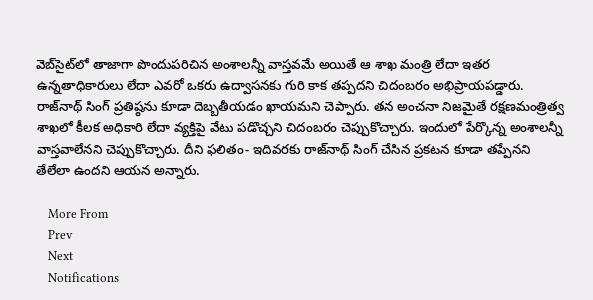వెబ్‌సైట్‌లో తాజాగా పొందుపరిచిన అంశాలన్నీ వాస్తవమే అయితే ఆ శాఖ మంత్రి లేదా ఇతర ఉన్నతాధికారులు లేదా ఎవరో ఒకరు ఉద్వాసనకు గురి కాక తప్పదని చిదంబరం అభిప్రాయపడ్డారు. రాజ్‌నాథ్ సింగ్ ప్రతిష్ఠను కూడా దెబ్బతీయడం ఖాయమని చెప్పారు. తన అంచనా నిజమైతే రక్షణమంత్రిత్వ శాఖలో కీలక అధికారి లేదా వ్యక్తిపై వేటు పడొచ్చని చిదంబరం చెప్పుకొచ్చారు. ఇందులో పేర్కొన్న అంశాలన్నీ వాస్తవాలేనని చెప్పుకొచ్చారు. దీని ఫలితం- ఇదివరకు రాజ్‌నాథ్ సింగ్ చేసిన ప్రకటన కూడా తప్పేనని తేలేలా ఉందని ఆయన అన్నారు.

    More From
    Prev
    Next
    Notifications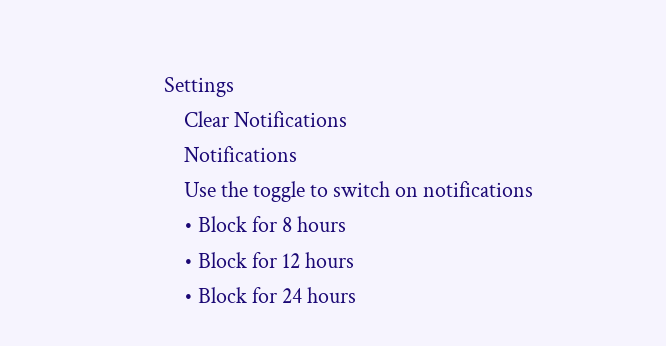Settings
    Clear Notifications
    Notifications
    Use the toggle to switch on notifications
    • Block for 8 hours
    • Block for 12 hours
    • Block for 24 hours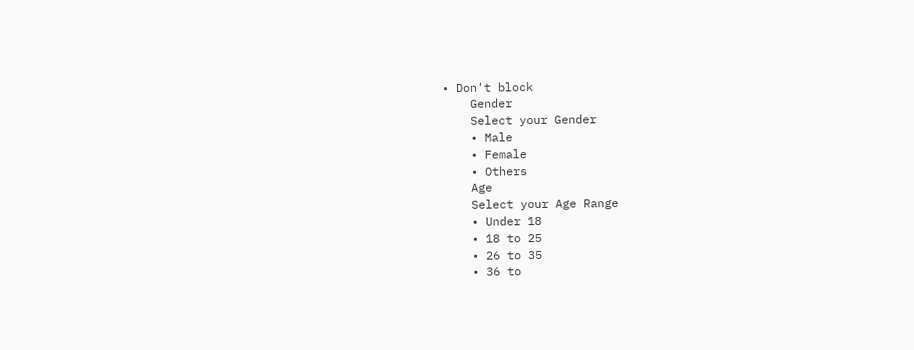• Don't block
    Gender
    Select your Gender
    • Male
    • Female
    • Others
    Age
    Select your Age Range
    • Under 18
    • 18 to 25
    • 26 to 35
    • 36 to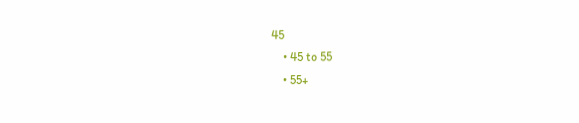45
    • 45 to 55
    • 55+